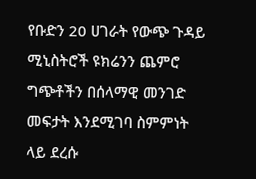የቡድን 20 ሀገራት የውጭ ጉዳይ ሚኒስትሮች ዩክሬንን ጨምሮ ግጭቶችን በሰላማዊ መንገድ መፍታት እንደሚገባ ስምምነት ላይ ደረሱ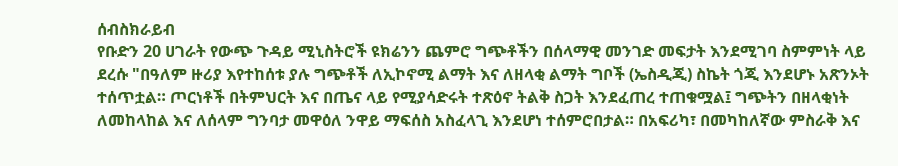ሰብስክራይብ
የቡድን 20 ሀገራት የውጭ ጉዳይ ሚኒስትሮች ዩክሬንን ጨምሮ ግጭቶችን በሰላማዊ መንገድ መፍታት እንደሚገባ ስምምነት ላይ ደረሱ "በዓለም ዙሪያ እየተከሰቱ ያሉ ግጭቶች ለኢኮኖሚ ልማት እና ለዘላቂ ልማት ግቦች (ኤስዲጂ) ስኬት ጎጂ እንደሆኑ አጽንኦት ተሰጥቷል። ጦርነቶች በትምህርት እና በጤና ላይ የሚያሳድሩት ተጽዕኖ ትልቅ ስጋት እንደፈጠረ ተጠቁሟል፤ ግጭትን በዘላቂነት ለመከላከል እና ለሰላም ግንባታ መዋዕለ ንዋይ ማፍሰስ አስፈላጊ እንደሆነ ተሰምሮበታል። በአፍሪካ፣ በመካከለኛው ምስራቅ እና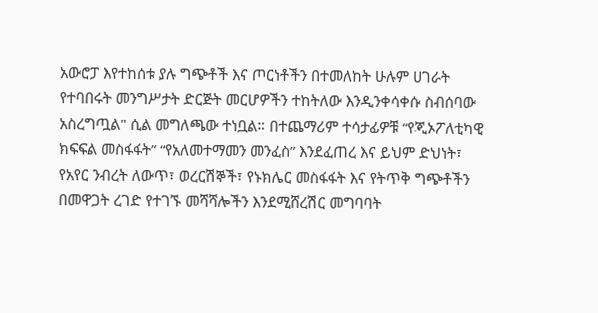አውሮፓ እየተከሰቱ ያሉ ግጭቶች እና ጦርነቶችን በተመለከት ሁሉም ሀገራት የተባበሩት መንግሥታት ድርጅት መርሆዎችን ተከትለው እንዲንቀሳቀሱ ስብሰባው አስረግጧል" ሲል መግለጫው ተነቧል። በተጨማሪም ተሳታፊዎቹ “የጂኦፖለቲካዊ ክፍፍል መስፋፋት” “የአለመተማመን መንፈስ” እንደፈጠረ እና ይህም ድህነት፣ የአየር ንብረት ለውጥ፣ ወረርሽኞች፣ የኑክሌር መስፋፋት እና የትጥቅ ግጭቶችን በመዋጋት ረገድ የተገኙ መሻሻሎችን እንደሚሸረሽር መግባባት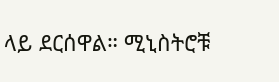ላይ ደርሰዋል። ሚኒስትሮቹ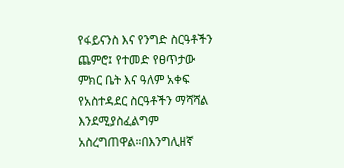የፋይናንስ እና የንግድ ስርዓቶችን ጨምሮ፤ የተመድ የፀጥታው ምክር ቤት እና ዓለም አቀፍ የአስተዳደር ስርዓቶችን ማሻሻል እንደሚያስፈልግም አስረግጠዋል።በእንግሊዘኛ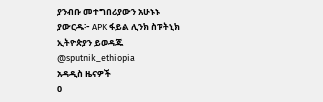ያንብቡ መተግበሪያውን አሁኑኑ ያውርዱ፦ APK ፋይል ሊንክ ስፑትኒክ ኢትዮጵያን ይወዳጁ @sputnik_ethiopia
አዳዲስ ዜናዎች
0